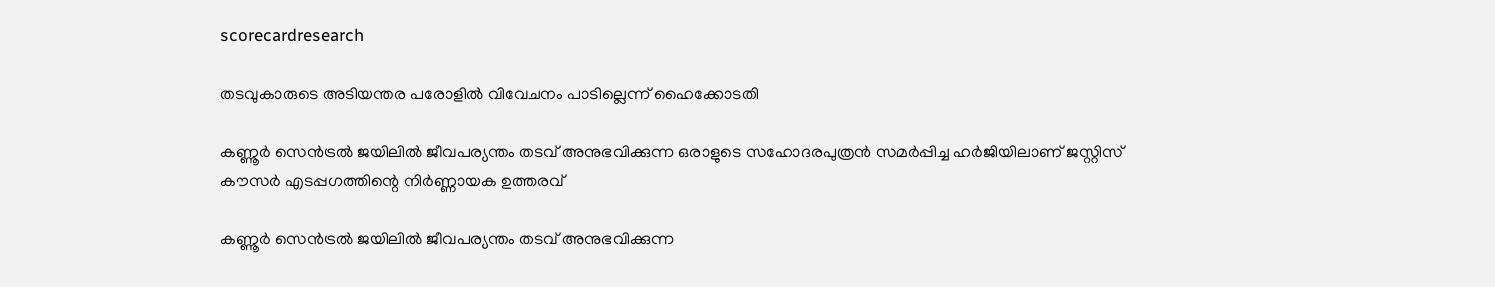scorecardresearch

തടവുകാരുടെ അടിയന്തര പരോളിൽ വിവേചനം പാടില്ലെന്ന് ഹൈക്കോടതി

കണ്ണൂർ സെൻട്രൽ ജയിലിൽ ജീവപര്യന്തം തടവ് അനുഭവിക്കുന്ന ഒരാളുടെ സഹോദരപുത്രൻ സമർപ്പിച്ച ഹർജിയിലാണ് ജസ്റ്റിസ് കൗസർ എടപ്പഗത്തിന്റെ നിർണ്ണായക ഉത്തരവ്

കണ്ണൂർ സെൻട്രൽ ജയിലിൽ ജീവപര്യന്തം തടവ് അനുഭവിക്കുന്ന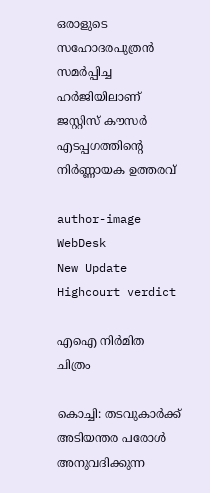ഒരാളുടെ സഹോദരപുത്രൻ സമർപ്പിച്ച ഹർജിയിലാണ് ജസ്റ്റിസ് കൗസർ എടപ്പഗത്തിന്റെ നിർണ്ണായക ഉത്തരവ്

author-image
WebDesk
New Update
Highcourt verdict

എഐ നിർമിത ചിത്രം

കൊച്ചി: തടവുകാർക്ക് അടിയന്തര പരോൾ അനുവദിക്കുന്ന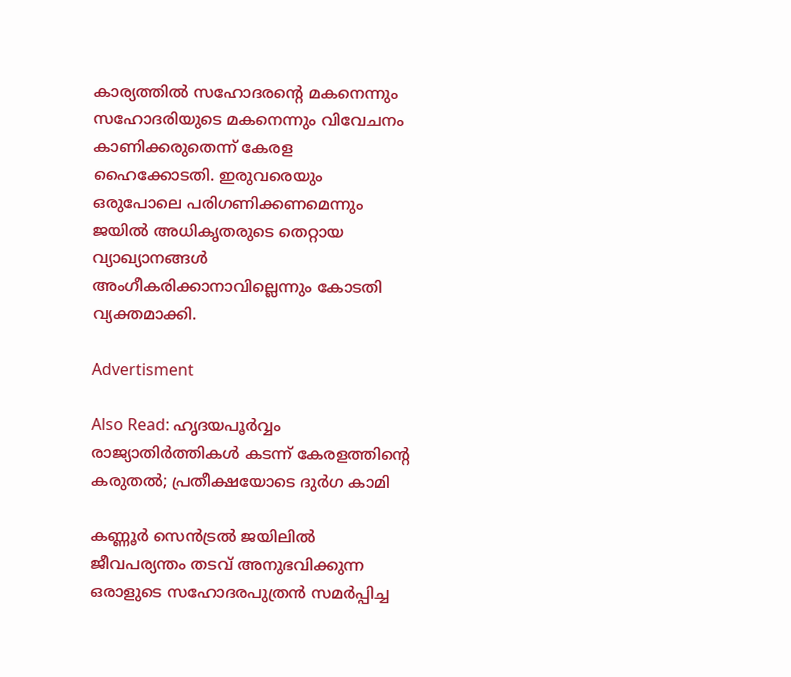കാര്യത്തിൽ സഹോദരന്റെ മകനെന്നും സഹോദരിയുടെ മകനെന്നും വിവേചനം കാണിക്കരുതെന്ന് കേരള ഹൈക്കോടതി. ഇരുവരെയും ഒരുപോലെ പരിഗണിക്കണമെന്നും ജയിൽ അധികൃതരുടെ തെറ്റായ വ്യാഖ്യാനങ്ങൾ അംഗീകരിക്കാനാവില്ലെന്നും കോടതി വ്യക്തമാക്കി.

Advertisment

Also Read: ഹൃദയപൂർവ്വം രാജ്യാതിർത്തികൾ കടന്ന് കേരളത്തിന്റെ കരുതൽ; പ്രതീക്ഷയോടെ ദുർഗ കാമി

കണ്ണൂർ സെൻട്രൽ ജയിലിൽ ജീവപര്യന്തം തടവ് അനുഭവിക്കുന്ന ഒരാളുടെ സഹോദരപുത്രൻ സമർപ്പിച്ച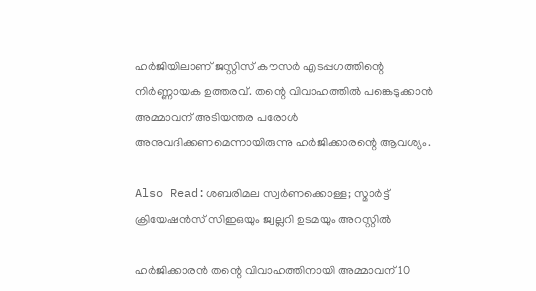ഹർജിയിലാണ് ജസ്റ്റിസ് കൗസർ എടപ്പഗത്തിന്റെ നിർണ്ണായക ഉത്തരവ്. തന്റെ വിവാഹത്തിൽ പങ്കെടുക്കാൻ അമ്മാവന് അടിയന്തര പരോൾ അനുവദിക്കണമെന്നായിരുന്നു ഹർജിക്കാരന്റെ ആവശ്യം.

Also Read:ശബരിമല സ്വർണക്കൊള്ള; സ്മാര്‍ട്ട് ക്രിയേഷന്‍സ് സിഇഒയും ജ്വല്ലറി ഉടമയും അറസ്റ്റിൽ

ഹർജിക്കാരൻ തന്റെ വിവാഹത്തിനായി അമ്മാവന് 10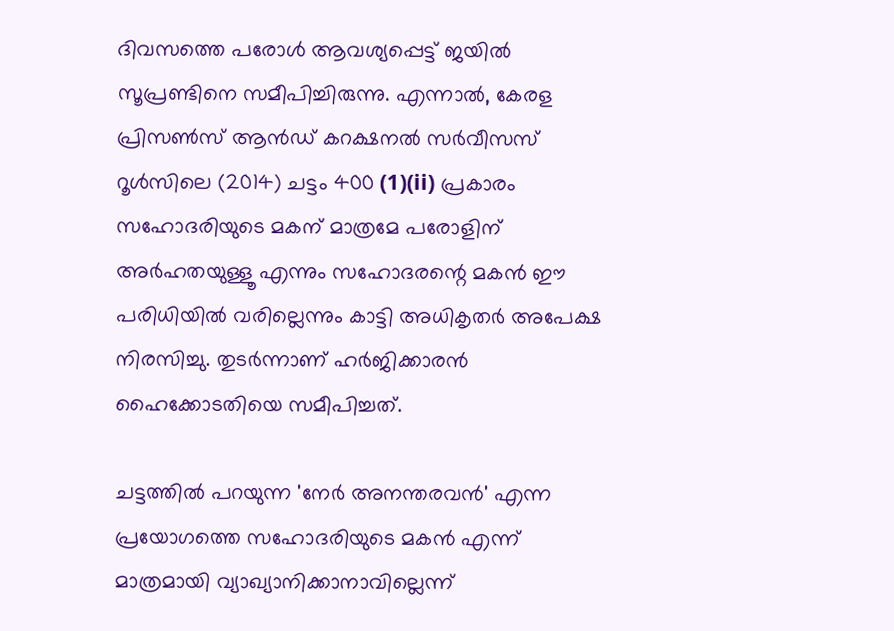ദിവസത്തെ പരോൾ ആവശ്യപ്പെട്ട് ജയിൽ സൂപ്രണ്ടിനെ സമീപിച്ചിരുന്നു. എന്നാൽ, കേരള പ്രിസൺസ് ആൻഡ് കറക്ഷനൽ സർവീസസ് റൂൾസിലെ (2014) ചട്ടം 400 (1)(ii) പ്രകാരം സഹോദരിയുടെ മകന് മാത്രമേ പരോളിന് അർഹതയുള്ളൂ എന്നും സഹോദരന്റെ മകൻ ഈ പരിധിയിൽ വരില്ലെന്നും കാട്ടി അധികൃതർ അപേക്ഷ നിരസിച്ചു. തുടർന്നാണ് ഹർജിക്കാരൻ ഹൈക്കോടതിയെ സമീപിച്ചത്.

ചട്ടത്തിൽ പറയുന്ന 'നേർ അനന്തരവൻ' എന്ന പ്രയോഗത്തെ സഹോദരിയുടെ മകൻ എന്ന് മാത്രമായി വ്യാഖ്യാനിക്കാനാവില്ലെന്ന്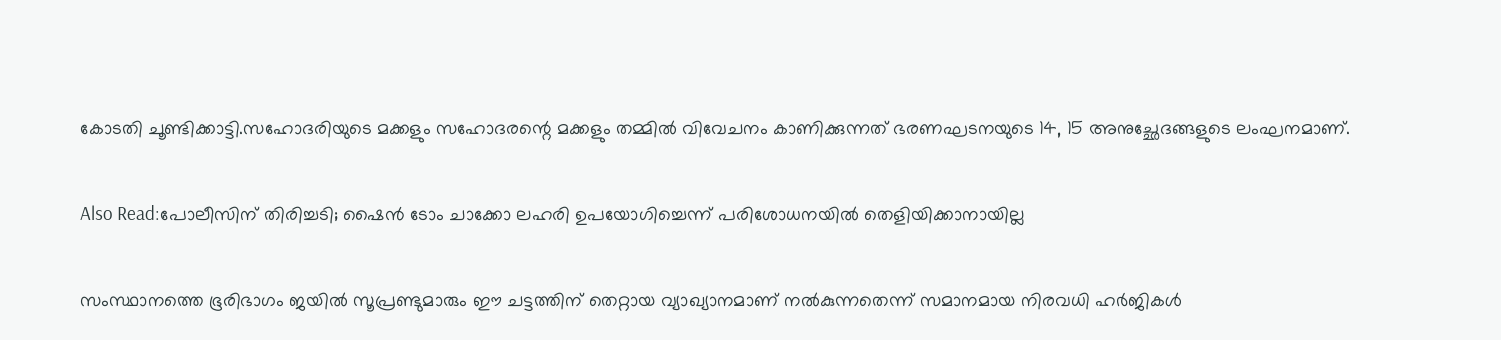കോടതി ചൂണ്ടിക്കാട്ടി.സഹോദരിയുടെ മക്കളും സഹോദരന്റെ മക്കളും തമ്മിൽ വിവേചനം കാണിക്കുന്നത് ഭരണഘടനയുടെ 14, 15 അനുച്ഛേദങ്ങളുടെ ലംഘനമാണ്.

Also Read:പോലീസിന് തിരിച്ചടി; ഷൈൻ ടോം ചാക്കോ ലഹരി ഉപയോഗിച്ചെന്ന് പരിശോധനയിൽ തെളിയിക്കാനായില്ല

സംസ്ഥാനത്തെ ഭൂരിഭാഗം ജയിൽ സൂപ്രണ്ടുമാരും ഈ ചട്ടത്തിന് തെറ്റായ വ്യാഖ്യാനമാണ് നൽകുന്നതെന്ന് സമാനമായ നിരവധി ഹർജികൾ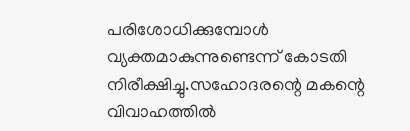പരിശോധിക്കുമ്പോൾ വ്യക്തമാകുന്നുണ്ടെന്ന് കോടതി നിരീക്ഷിച്ചു.സഹോദരന്റെ മകന്റെ വിവാഹത്തിൽ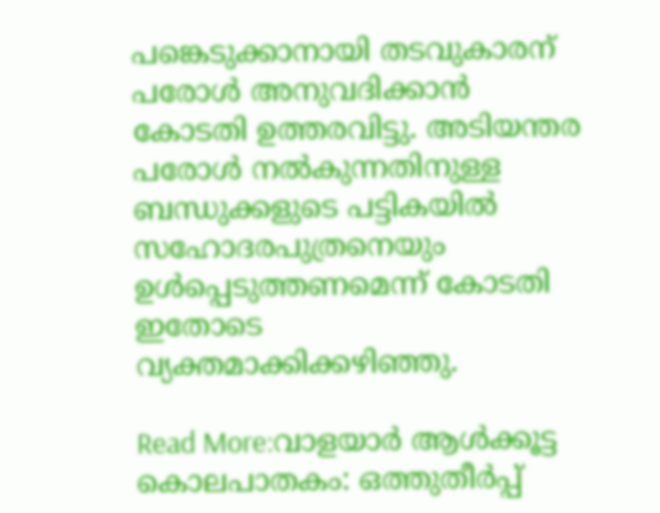പങ്കെടുക്കാനായി തടവുകാരന് പരോൾ അനുവദിക്കാൻ കോടതി ഉത്തരവിട്ടു. അടിയന്തര പരോൾ നൽകുന്നതിനുള്ള ബന്ധുക്കളുടെ പട്ടികയിൽ സഹോദരപുത്രനെയും ഉൾപ്പെടുത്തണമെന്ന് കോടതി ഇതോടെ വ്യക്തമാക്കിക്കഴിഞ്ഞു.

Read More:വാളയാർ ആൾക്കൂട്ട കൊലപാതകം: ഒത്തുതീർപ്പ്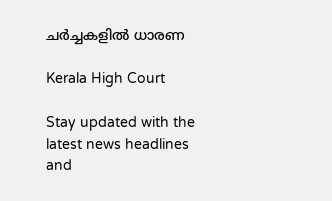ചർച്ചകളിൽ ധാരണ

Kerala High Court

Stay updated with the latest news headlines and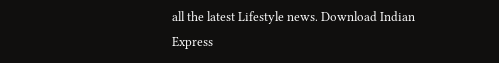all the latest Lifestyle news. Download Indian Express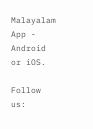Malayalam App - Android or iOS.

Follow us: